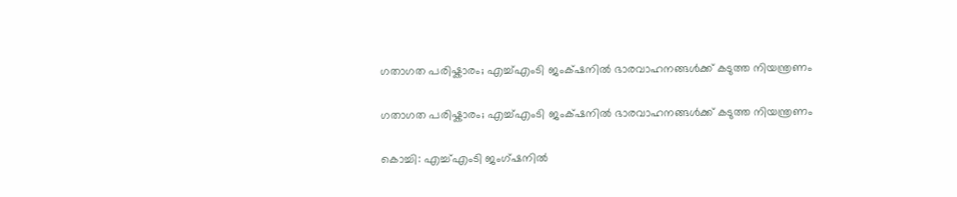ഗതാഗത പരിഷ്കാരം; എച്ച്എംടി ജംക്‌ഷനിൽ ഭാരവാഹനങ്ങൾക്ക് കടുത്ത നിയന്ത്രണം

ഗതാഗത പരിഷ്കാരം; എച്ച്എംടി ജംക്‌ഷനിൽ ഭാരവാഹനങ്ങൾക്ക് കടുത്ത നിയന്ത്രണം

കൊച്ചി: എച്ച്എംടി ജംഗ്ഷനിൽ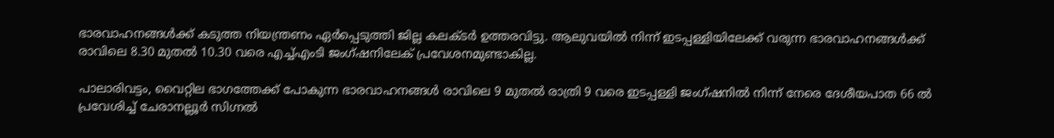ഭാരവാഹനങ്ങൾക്ക് കടുത്ത നിയന്ത്രണം ഏർപ്പെടുത്തി ജില്ല കലക്ടർ ഉത്തരവിട്ടു. ആലുവയിൽ നിന്ന് ഇടപ്പള്ളിയിലേക്ക് വരുന്ന ഭാരവാഹനങ്ങൾക്ക് രാവിലെ 8.30 മുതൽ 10.30 വരെ എച്ച്എംടി ജംഗ്ഷനിലേക് പ്രവേശനമുണ്ടാകില്ല.

പാലാരിവട്ടം, വൈറ്റില ഭാഗത്തേക്ക് പോകുന്ന ഭാരവാഹനങ്ങൾ രാവിലെ 9 മുതൽ രാത്രി 9 വരെ ഇടപ്പള്ളി ജംഗ്ഷനിൽ നിന്ന് നേരെ ദേശീയപാത 66 ൽ പ്രവേശിച്ച് ചേരാനല്ലൂർ സിഗ്നൽ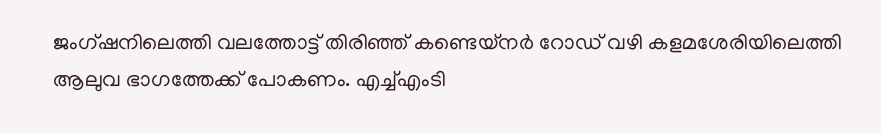ജംഗ്ഷനിലെത്തി വലത്തോട്ട് തിരിഞ്ഞ് കണ്ടെയ്നർ റോഡ് വഴി കളമശേരിയിലെത്തി ആലുവ ഭാഗത്തേക്ക് പോകണം. എച്ച്എംടി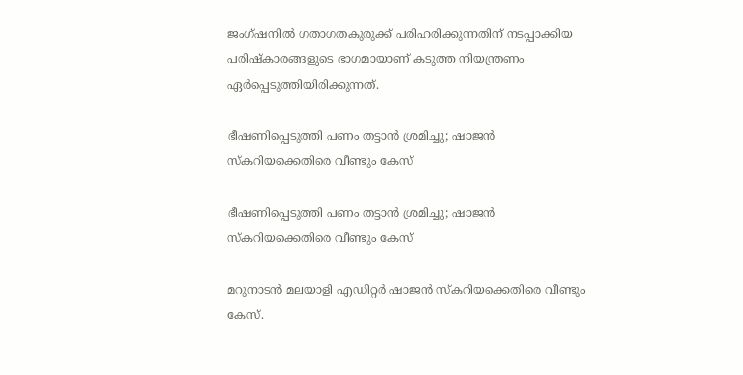ജംഗ്ഷനിൽ ഗതാഗതകുരുക്ക് പരിഹരിക്കുന്നതിന് നടപ്പാക്കിയ പരിഷ്കാരങ്ങളുടെ ഭാഗമായാണ് കടുത്ത നിയന്ത്രണം ഏർപ്പെടുത്തിയിരിക്കുന്നത്.

ഭീഷണിപ്പെടുത്തി പണം തട്ടാന്‍ ശ്രമിച്ചു; ഷാജന്‍ സ്‌കറിയക്കെതിരെ വീണ്ടും കേസ്‌

ഭീഷണിപ്പെടുത്തി പണം തട്ടാന്‍ ശ്രമിച്ചു; ഷാജന്‍ സ്‌കറിയക്കെതിരെ വീണ്ടും കേസ്‌

മറുനാടന്‍ മലയാളി എഡിറ്റര്‍ ഷാജന്‍ സ്‌കറിയക്കെതിരെ വീണ്ടും കേസ്.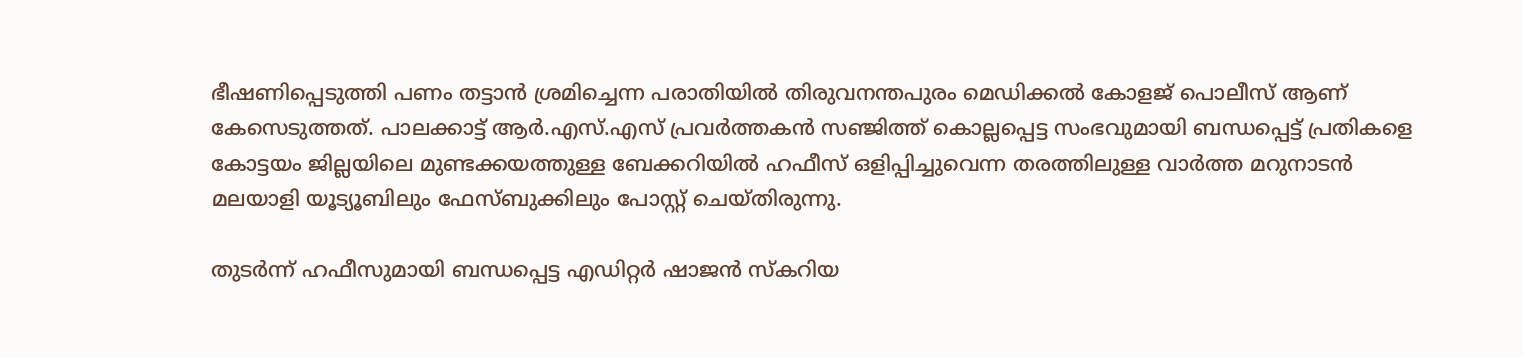ഭീഷണിപ്പെടുത്തി പണം തട്ടാന്‍ ശ്രമിച്ചെന്ന പരാതിയില്‍ തിരുവനന്തപുരം മെഡിക്കല്‍ കോളജ് പൊലീസ് ആണ് കേസെടുത്തത്. പാലക്കാട്ട് ആര്‍.എസ്.എസ് പ്രവര്‍ത്തകന്‍ സഞ്ജിത്ത് കൊല്ലപ്പെട്ട സംഭവുമായി ബന്ധപ്പെട്ട് പ്രതികളെ കോട്ടയം ജില്ലയിലെ മുണ്ടക്കയത്തുള്ള ബേക്കറിയില്‍ ഹഫീസ് ഒളിപ്പിച്ചുവെന്ന തരത്തിലുള്ള വാര്‍ത്ത മറുനാടന്‍ മലയാളി യൂട്യൂബിലും ഫേസ്ബുക്കിലും പോസ്റ്റ് ചെയ്തിരുന്നു.

തുടര്‍ന്ന് ഹഫീസുമായി ബന്ധപ്പെട്ട എഡിറ്റര്‍ ഷാജന്‍ സ്‌കറിയ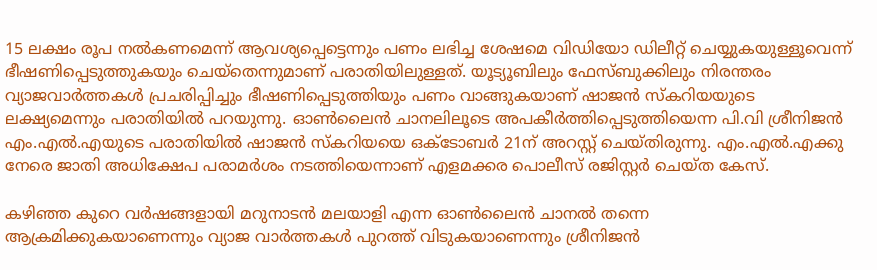15 ലക്ഷം രൂപ നല്‍കണമെന്ന് ആവശ്യപ്പെട്ടെന്നും പണം ലഭിച്ച ശേഷമെ വിഡിയോ ഡിലീറ്റ് ചെയ്യുകയുള്ളൂവെന്ന് ഭീഷണിപ്പെടുത്തുകയും ചെയ്‌തെന്നുമാണ് പരാതിയിലുള്ളത്. യൂട്യൂബിലും ഫേസ്ബുക്കിലും നിരന്തരം വ്യാജവാര്‍ത്തകള്‍ പ്രചരിപ്പിച്ചും ഭീഷണിപ്പെടുത്തിയും പണം വാങ്ങുകയാണ് ഷാജന്‍ സ്‌കറിയയുടെ ലക്ഷ്യമെന്നും പരാതിയില്‍ പറയുന്നു. ഓണ്‍ലൈന്‍ ചാനലിലൂടെ അപകീര്‍ത്തിപ്പെടുത്തിയെന്ന പി.വി ശ്രീനിജന്‍ എം.എല്‍.എയുടെ പരാതിയില്‍ ഷാജന്‍ സ്‌കറിയയെ ഒക്ടോബര്‍ 21ന് അറസ്റ്റ് ചെയ്തിരുന്നു. എം.എല്‍.എക്കു നേരെ ജാതി അധിക്ഷേപ പരാമര്‍ശം നടത്തിയെന്നാണ് എളമക്കര പൊലീസ് രജിസ്റ്റര്‍ ചെയ്ത കേസ്.

കഴിഞ്ഞ കുറെ വര്‍ഷങ്ങളായി മറുനാടന്‍ മലയാളി എന്ന ഓണ്‍ലൈന്‍ ചാനല്‍ തന്നെ ആക്രമിക്കുകയാണെന്നും വ്യാജ വാര്‍ത്തകള്‍ പുറത്ത് വിടുകയാണെന്നും ശ്രീനിജന്‍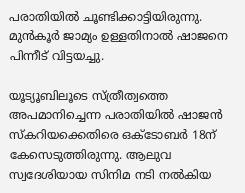പരാതിയില്‍ ചൂണ്ടിക്കാട്ടിയിരുന്നു. മുന്‍കൂര്‍ ജാമ്യം ഉള്ളതിനാല്‍ ഷാജനെ പിന്നീട് വിട്ടയച്ചു.

യൂട്യൂബിലൂടെ സ്ത്രീത്വത്തെ അപമാനിച്ചെന്ന പരാതിയില്‍ ഷാജന്‍ സ്‌കറിയക്കെതിരെ ഒക്ടോബര്‍ 18ന് കേസെടുത്തിരുന്നു. ആലുവ സ്വദേശിയായ സിനിമ നടി നല്‍കിയ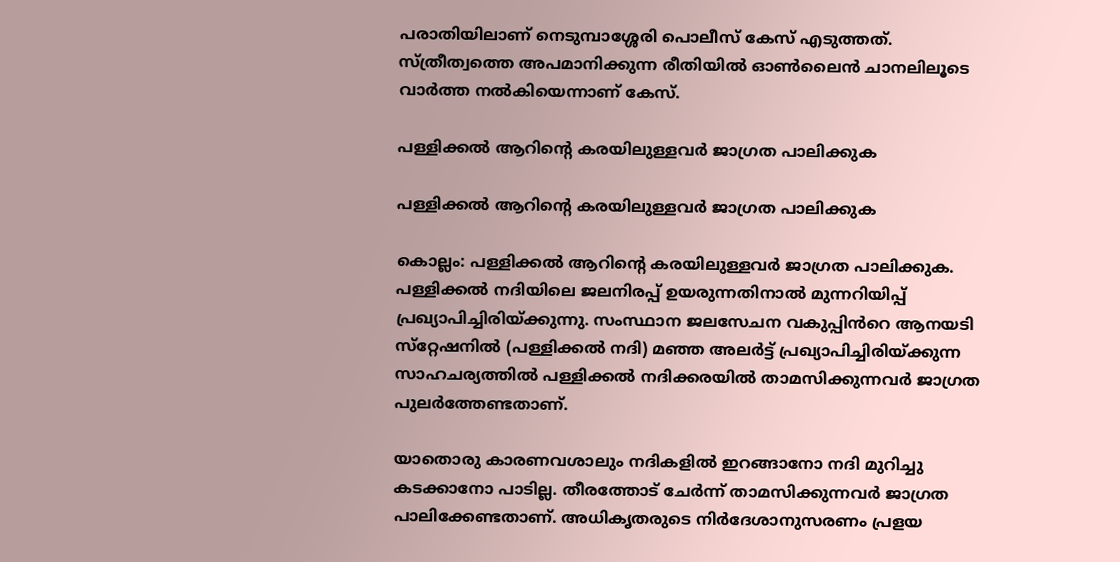പരാതിയിലാണ് നെടുമ്പാശ്ശേരി പൊലീസ് കേസ് എടുത്തത്. സ്ത്രീത്വത്തെ അപമാനിക്കുന്ന രീതിയില്‍ ഓണ്‍ലൈന്‍ ചാനലിലൂടെ വാര്‍ത്ത നല്‍കിയെന്നാണ് കേസ്.

പള്ളിക്കൽ ആറിന്‍റെ കരയിലുള്ളവർ ജാഗ്രത പാലിക്കുക

പള്ളിക്കൽ ആറിന്‍റെ കരയിലുള്ളവർ ജാഗ്രത പാലിക്കുക

കൊല്ലം: പള്ളിക്കൽ ആറിന്‍റെ കരയിലുള്ളവർ ജാഗ്രത പാലിക്കുക. പള്ളിക്കൽ നദിയിലെ ജലനിരപ്പ് ഉയരുന്നതിനാൽ മുന്നറിയിപ്പ് പ്രഖ്യാപിച്ചിരിയ്ക്കുന്നു. സംസ്ഥാന ജലസേചന വകുപ്പിൻറെ ആനയടി സ്‌റ്റേഷനിൽ (പള്ളിക്കൽ നദി) മഞ്ഞ അലർട്ട് പ്രഖ്യാപിച്ചിരിയ്ക്കുന്ന സാഹചര്യത്തിൽ പള്ളിക്കൽ നദിക്കരയിൽ താമസിക്കുന്നവർ ജാഗ്രത പുലർത്തേണ്ടതാണ്.

യാതൊരു കാരണവശാലും നദികളിൽ ഇറങ്ങാനോ നദി മുറിച്ചു കടക്കാനോ പാടില്ല. തീരത്തോട് ചേർന്ന് താമസിക്കുന്നവർ ജാഗ്രത പാലിക്കേണ്ടതാണ്. അധികൃതരുടെ നിർദേശാനുസരണം പ്രളയ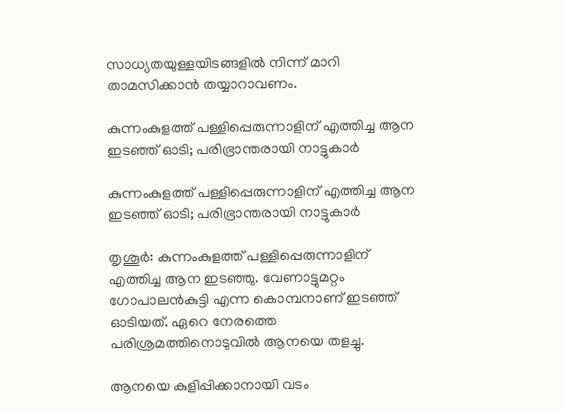സാധ്യതയുള്ളയിടങ്ങളിൽ നിന്ന് മാറി താമസിക്കാൻ തയ്യാറാവണം.

കുന്നംകുളത്ത് പള്ളിപ്പെരുന്നാളിന് എത്തിച്ച ആന ഇടഞ്ഞ് ഓടി; പരിഭ്രാന്തരായി നാട്ടുകാര്‍

കുന്നംകുളത്ത് പള്ളിപ്പെരുന്നാളിന് എത്തിച്ച ആന ഇടഞ്ഞ് ഓടി; പരിഭ്രാന്തരായി നാട്ടുകാര്‍

തൃശൂര്‍: കുന്നംകുളത്ത് പള്ളിപ്പെരുന്നാളിന് എത്തിച്ച ആന ഇടഞ്ഞു. വേണാട്ടുമറ്റം ഗോപാലന്‍കുട്ടി എന്ന കൊമ്പനാണ് ഇടഞ്ഞ് ഓടിയത്. ഏറെ നേരത്തെ പരിശ്രമത്തിനൊടുവില്‍ ആനയെ തളച്ചു.

ആനയെ കുളിപ്പിക്കാനായി വടം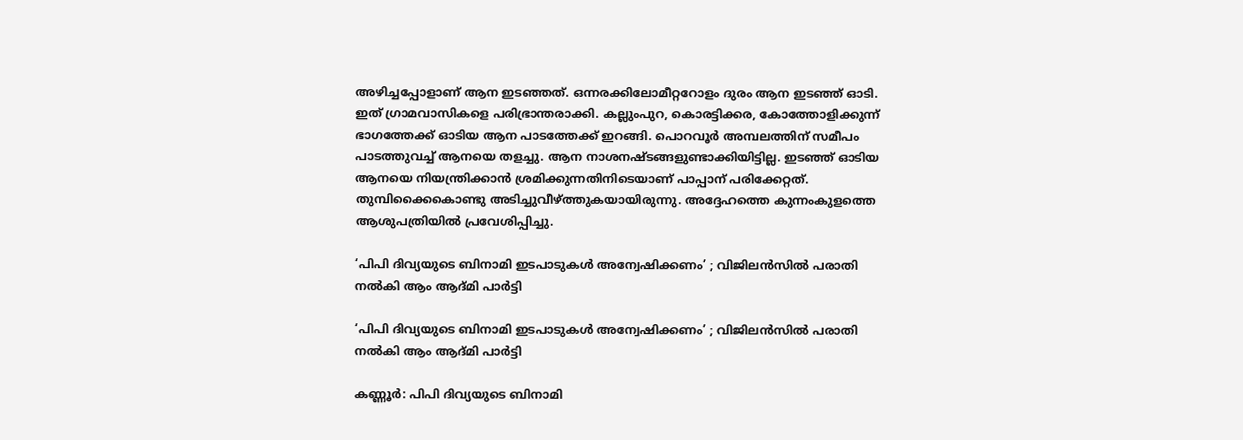അഴിച്ചപ്പോളാണ് ആന ഇടഞ്ഞത്. ഒന്നരക്കിലോമീറ്ററോളം ദുരം ആന ഇടഞ്ഞ് ഓടി. ഇത് ഗ്രാമവാസികളെ പരിഭ്രാന്തരാക്കി. കല്ലുംപുറ, കൊരട്ടിക്കര, കോത്തോളിക്കുന്ന് ഭാഗത്തേക്ക് ഓടിയ ആന പാടത്തേക്ക് ഇറങ്ങി. പൊറവൂര്‍ അമ്പലത്തിന് സമീപം പാടത്തുവച്ച് ആനയെ തളച്ചു. ആന നാശനഷ്ടങ്ങളുണ്ടാക്കിയിട്ടില്ല. ഇടഞ്ഞ് ഓടിയ ആനയെ നിയന്ത്രിക്കാന്‍ ശ്രമിക്കുന്നതിനിടെയാണ് പാപ്പാന് പരിക്കേറ്റത്. തുമ്പിക്കൈകൊണ്ടു അടിച്ചുവീഴ്ത്തുകയായിരുന്നു. അദ്ദേഹത്തെ കുന്നംകുളത്തെ ആശുപത്രിയില്‍ പ്രവേശിപ്പിച്ചു.

‘പിപി ദിവ്യയുടെ ബിനാമി ഇടപാടുകള്‍ അന്വേഷിക്കണം’ ; വിജിലന്‍സില്‍ പരാതി നല്‍കി ആം ആദ്മി പാര്‍ട്ടി

‘പിപി ദിവ്യയുടെ ബിനാമി ഇടപാടുകള്‍ അന്വേഷിക്കണം’ ; വിജിലന്‍സില്‍ പരാതി നല്‍കി ആം ആദ്മി പാര്‍ട്ടി

കണ്ണൂർ: പിപി ദിവ്യയുടെ ബിനാമി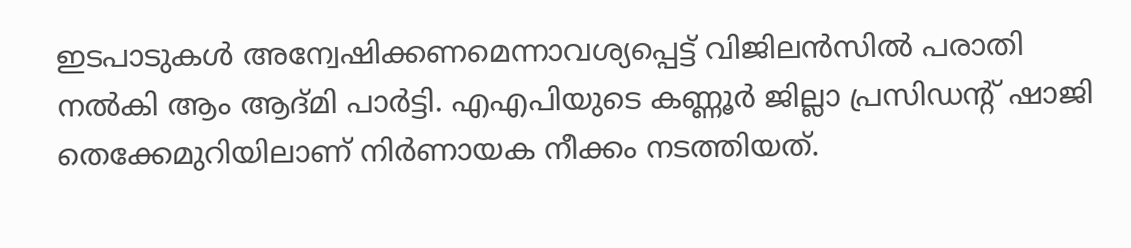ഇടപാടുകള്‍ അന്വേഷിക്കണമെന്നാവശ്യപ്പെട്ട് വിജിലന്‍സില്‍ പരാതി നല്‍കി ആം ആദ്മി പാര്‍ട്ടി. എഎപിയുടെ കണ്ണൂര്‍ ജില്ലാ പ്രസിഡന്റ് ഷാജി തെക്കേമുറിയിലാണ് നിര്‍ണായക നീക്കം നടത്തിയത്.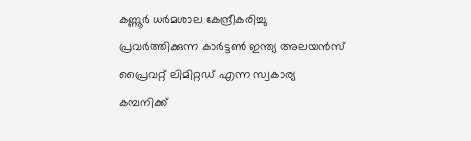കണ്ണൂര്‍ ധര്‍മശാല കേന്ദ്രീകരിച്ചു പ്രവര്‍ത്തിക്കുന്ന കാര്‍ട്ടണ്‍ ഇന്ത്യ അലയന്‍സ് പ്രൈവറ്റ് ലിമിറ്റഡ് എന്ന സ്വകാര്യ കമ്പനിക്ക്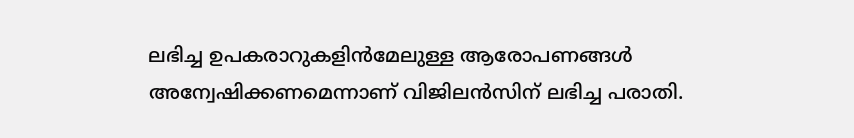ലഭിച്ച ഉപകരാറുകളിന്‍മേലുള്ള ആരോപണങ്ങള്‍ അന്വേഷിക്കണമെന്നാണ് വിജിലന്‍സിന് ലഭിച്ച പരാതി.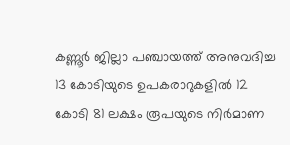കണ്ണൂര്‍ ജില്ലാ പഞ്ചായത്ത് അനുവദിച്ച 13 കോടിയുടെ ഉപകരാറുകളില്‍ 12 കോടി 81 ലക്ഷം രൂപയുടെ നിര്‍മാണ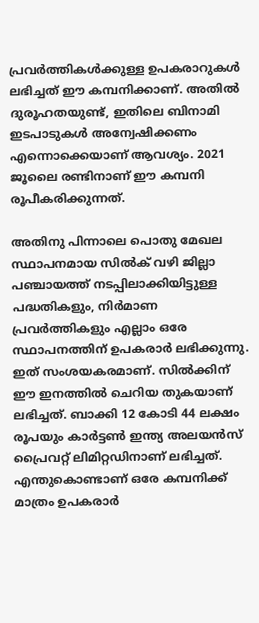പ്രവര്‍ത്തികള്‍ക്കുള്ള ഉപകരാറുകള്‍ ലഭിച്ചത് ഈ കമ്പനിക്കാണ്. അതില്‍ ദുരൂഹതയുണ്ട്, ഇതിലെ ബിനാമി ഇടപാടുകള്‍ അന്വേഷിക്കണം എന്നൊക്കെയാണ് ആവശ്യം. 2021 ജൂലൈ രണ്ടിനാണ് ഈ കമ്പനി രൂപീകരിക്കുന്നത്.

അതിനു പിന്നാലെ പൊതു മേഖല സ്ഥാപനമായ സില്‍ക് വഴി ജില്ലാ പഞ്ചായത്ത് നടപ്പിലാക്കിയിട്ടുള്ള പദ്ധതികളും, നിര്‍മാണ പ്രവര്‍ത്തികളും എല്ലാം ഒരേ സ്ഥാപനത്തിന് ഉപകരാര്‍ ലഭിക്കുന്നു. ഇത് സംശയകരമാണ്. സില്‍ക്കിന് ഈ ഇനത്തില്‍ ചെറിയ തുകയാണ് ലഭിച്ചത്. ബാക്കി 12 കോടി 44 ലക്ഷം രൂപയും കാര്‍ട്ടണ്‍ ഇന്ത്യ അലയന്‍സ് പ്രൈവറ്റ് ലിമിറ്റഡിനാണ് ലഭിച്ചത്. എന്തുകൊണ്ടാണ് ഒരേ കമ്പനിക്ക് മാത്രം ഉപകരാര്‍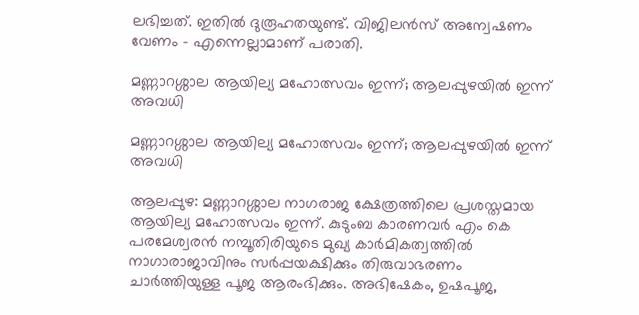ലഭിച്ചത്. ഇതില്‍ ദുരൂഹതയുണ്ട്. വിജിലന്‍സ് അന്വേഷണം വേണം – എന്നെല്ലാമാണ് പരാതി.

മണ്ണാറശ്ശാല ആയില്യ മഹോത്സവം ഇന്ന്; ആലപ്പുഴയില്‍ ഇന്ന് അവധി

മണ്ണാറശ്ശാല ആയില്യ മഹോത്സവം ഇന്ന്; ആലപ്പുഴയില്‍ ഇന്ന് അവധി

ആലപ്പുഴ: മണ്ണാറശ്ശാല നാഗരാജ ക്ഷേത്രത്തിലെ പ്രശസ്തമായ ആയില്യ മഹോത്സവം ഇന്ന്. കുടുംബ കാരണവര്‍ എം കെ പരമേശ്വരന്‍ നമ്പൂതിരിയുടെ മുഖ്യ കാര്‍മികത്വത്തില്‍ നാഗാരാജാവിനും സര്‍പ്പയക്ഷിക്കും തിരുവാഭരണം ചാര്‍ത്തിയുള്ള പൂജ ആരംഭിക്കും. അഭിഷേകം, ഉഷപൂജ,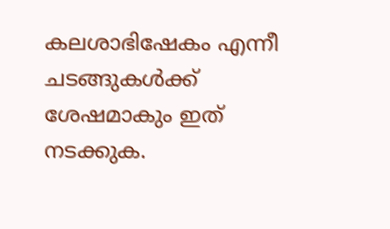കലശാഭിഷേകം എന്നീ ചടങ്ങുകള്‍ക്ക് ശേഷമാകും ഇത് നടക്കുക.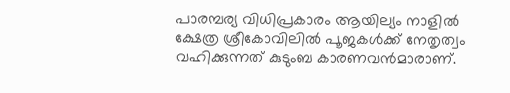പാരമ്പര്യ വിധിപ്രകാരം ആയില്യം നാളില്‍ ക്ഷേത്ര ശ്രീകോവിലില്‍ പൂജകള്‍ക്ക് നേതൃത്വം വഹിക്കുന്നത് കുടുംബ കാരണവന്‍മാരാണ്.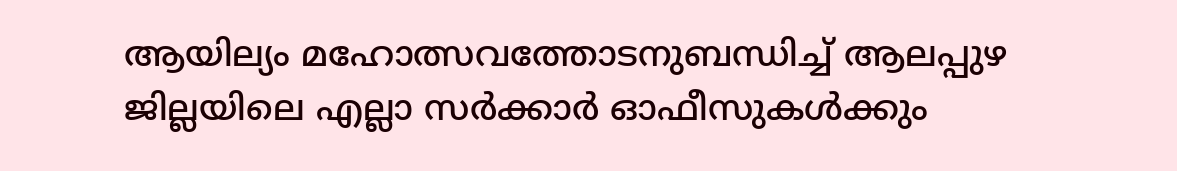ആയില്യം മഹോത്സവത്തോടനുബന്ധിച്ച് ആലപ്പുഴ ജില്ലയിലെ എല്ലാ സര്‍ക്കാര്‍ ഓഫീസുകള്‍ക്കും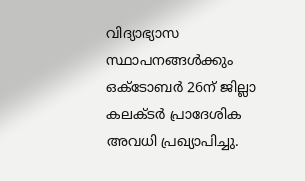വിദ്യാഭ്യാസ സ്ഥാപനങ്ങള്‍ക്കും ഒക്ടോബര്‍ 26ന് ജില്ലാ കലക്ടര്‍ പ്രാദേശിക അവധി പ്രഖ്യാപിച്ചു.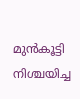മുന്‍കൂട്ടി നിശ്ചയിച്ച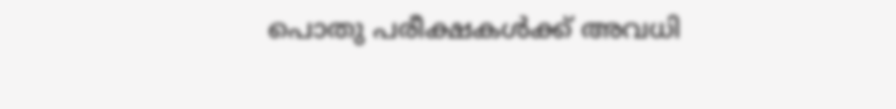പൊതു പരീക്ഷകള്‍ക്ക് അവധി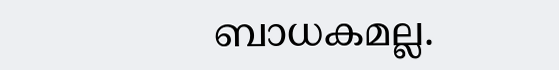ബാധകമല്ല.